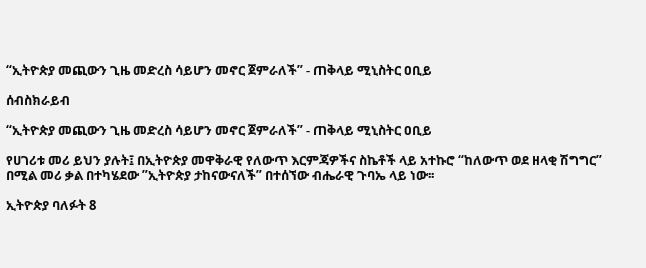“ኢትዮጵያ መጪውን ጊዜ መድረስ ሳይሆን መኖር ጀምራለች” - ጠቅላይ ሚኒስትር ዐቢይ

ሰብስክራይብ

“ኢትዮጵያ መጪውን ጊዜ መድረስ ሳይሆን መኖር ጀምራለች” - ጠቅላይ ሚኒስትር ዐቢይ

የሀገሪቱ መሪ ይህን ያሉት፤ በኢትዮጵያ መዋቅራዊ የለውጥ እርምጃዎችና ስኬቶች ላይ አተኩሮ “ከለውጥ ወደ ዘላቂ ሽግግር” በሚል መሪ ቃል በተካሄደው ”ኢትዮጵያ ታከናውናለች” በተሰኘው ብሔራዊ ጉባኤ ላይ ነው፡፡

ኢትዮጵያ ባለፉት 8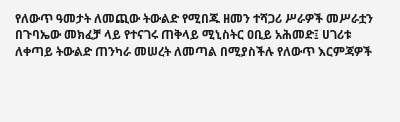የለውጥ ዓመታት ለመጪው ትውልድ የሚበጁ ዘመን ተሻጋሪ ሥራዎች መሥራቷን በጉባኤው መክፈቻ ላይ የተናገሩ ጠቅላይ ሚኒስትር ዐቢይ አሕመድ፤ ሀገሪቱ ለቀጣይ ትውልድ ጠንካራ መሠረት ለመጣል በሚያስችሉ የለውጥ እርምጃዎች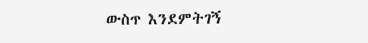ውስጥ እንደምትገኝ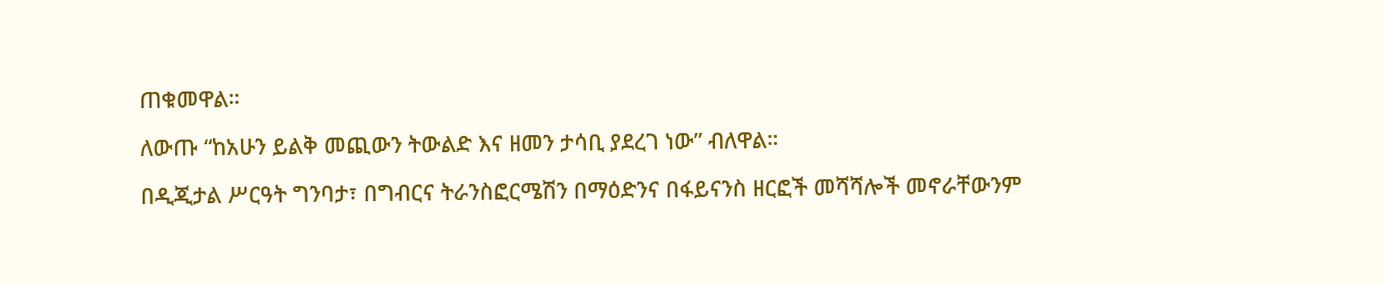ጠቁመዋል።

ለውጡ “ከአሁን ይልቅ መጪውን ትውልድ እና ዘመን ታሳቢ ያደረገ ነው” ብለዋል።

በዲጂታል ሥርዓት ግንባታ፣ በግብርና ትራንስፎርሜሽን በማዕድንና በፋይናንስ ዘርፎች መሻሻሎች መኖራቸውንም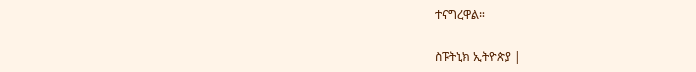ተናግረዋል።

ስፑትኒክ ኢትዮጵያ |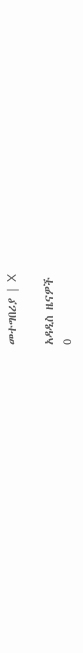መተግበሪያ | X

አዳዲስ ዜናዎች
0